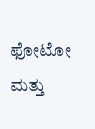ಫೋಟೋ ಮತ್ತು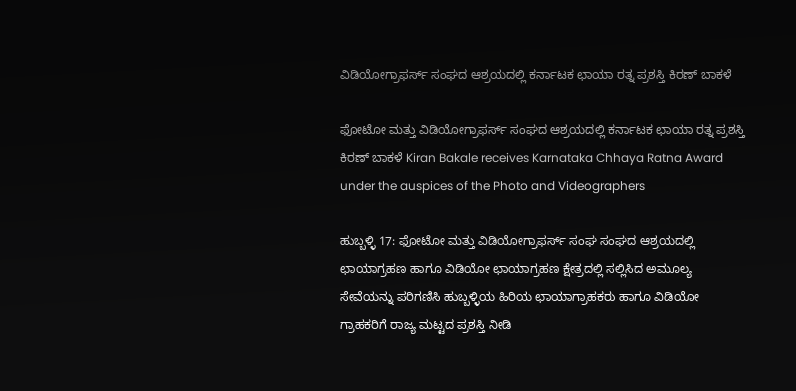ವಿಡಿಯೋಗ್ರಾಫರ್ಸ್ ಸಂಘದ ಆಶ್ರಯದಲ್ಲಿ ಕರ್ನಾಟಕ ಛಾಯಾ ರತ್ನ ಪ್ರಶಸ್ತಿ ಕಿರಣ್ ಬಾಕಳೆ

ಫೋಟೋ ಮತ್ತು ವಿಡಿಯೋಗ್ರಾಫರ್ಸ್ ಸಂಘದ ಆಶ್ರಯದಲ್ಲಿ ಕರ್ನಾಟಕ ಛಾಯಾ ರತ್ನ ಪ್ರಶಸ್ತಿ ಕಿರಣ್ ಬಾಕಳೆ Kiran Bakale receives Karnataka Chhaya Ratna Award under the auspices of the Photo and Videographers

ಹುಬ್ಬಳ್ಳಿ 17: ಫೋಟೋ ಮತ್ತು ವಿಡಿಯೋಗ್ರಾಫರ್ಸ್ ಸಂಘ ಸಂಘದ ಆಶ್ರಯದಲ್ಲಿ ಛಾಯಾಗ್ರಹಣ ಹಾಗೂ ವಿಡಿಯೋ ಛಾಯಾಗ್ರಹಣ ಕ್ಷೇತ್ರದಲ್ಲಿ ಸಲ್ಲಿಸಿದ ಅಮೂಲ್ಯ ಸೇವೆಯನ್ನು ಪರಿಗಣಿಸಿ ಹುಬ್ಬಳ್ಳಿಯ ಹಿರಿಯ ಛಾಯಾಗ್ರಾಹಕರು ಹಾಗೂ ವಿಡಿಯೋ ಗ್ರಾಹಕರಿಗೆ ರಾಜ್ಯ ಮಟ್ಟದ ಪ್ರಶಸ್ತಿ ನೀಡಿ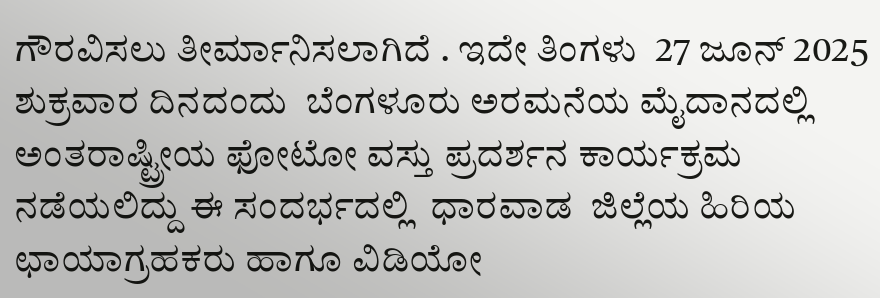ಗೌರವಿಸಲು ತೀರ್ಮಾನಿಸಲಾಗಿದೆ . ಇದೇ ತಿಂಗಳು  27 ಜೂನ್ 2025 ಶುಕ್ರವಾರ ದಿನದಂದು  ಬೆಂಗಳೂರು ಅರಮನೆಯ ಮೈದಾನದಲ್ಲಿ  ಅಂತರಾಷ್ಟ್ರೀಯ ಫೋಟೋ ವಸ್ತು ಪ್ರದರ್ಶನ ಕಾರ್ಯಕ್ರಮ ನಡೆಯಲಿದ್ದು ಈ ಸಂದರ್ಭದಲ್ಲಿ  ಧಾರವಾಡ  ಜಿಲ್ಲೆಯ ಹಿರಿಯ ಛಾಯಾಗ್ರಹಕರು ಹಾಗೂ ವಿಡಿಯೋ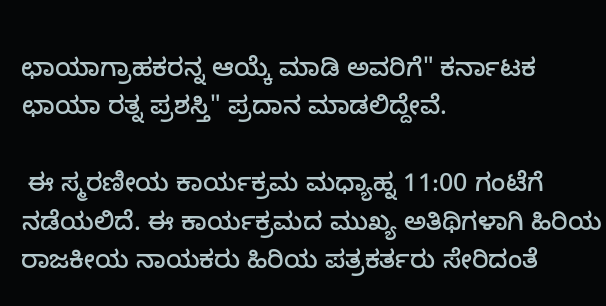ಛಾಯಾಗ್ರಾಹಕರನ್ನ ಆಯ್ಕೆ ಮಾಡಿ ಅವರಿಗೆ" ಕರ್ನಾಟಕ ಛಾಯಾ ರತ್ನ ಪ್ರಶಸ್ತಿ" ಪ್ರದಾನ ಮಾಡಲಿದ್ದೇವೆ.

 ಈ ಸ್ಮರಣೀಯ ಕಾರ್ಯಕ್ರಮ ಮಧ್ಯಾಹ್ನ 11:00 ಗಂಟೆಗೆ ನಡೆಯಲಿದೆ. ಈ ಕಾರ್ಯಕ್ರಮದ ಮುಖ್ಯ ಅತಿಥಿಗಳಾಗಿ ಹಿರಿಯ ರಾಜಕೀಯ ನಾಯಕರು ಹಿರಿಯ ಪತ್ರಕರ್ತರು ಸೇರಿದಂತೆ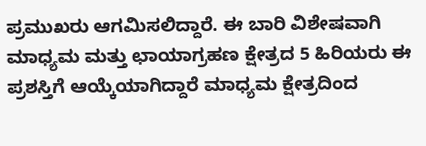ಪ್ರಮುಖರು ಆಗಮಿಸಲಿದ್ದಾರೆ. ಈ ಬಾರಿ ವಿಶೇಷವಾಗಿ ಮಾಧ್ಯಮ ಮತ್ತು ಛಾಯಾಗ್ರಹಣ ಕ್ಷೇತ್ರದ 5 ಹಿರಿಯರು ಈ ಪ್ರಶಸ್ತಿಗೆ ಆಯ್ಕೆಯಾಗಿದ್ದಾರೆ ಮಾಧ್ಯಮ ಕ್ಷೇತ್ರದಿಂದ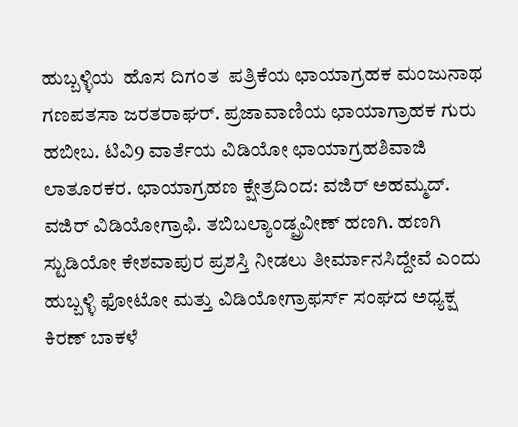ಹುಬ್ಬಳ್ಳಿಯ  ಹೊಸ ದಿಗಂತ  ಪತ್ರಿಕೆಯ ಛಾಯಾಗ್ರಹಕ ಮಂಜುನಾಥ ಗಣಪತಸಾ ಜರತರಾಘರ್. ಪ್ರಜಾವಾಣಿಯ ಛಾಯಾಗ್ರಾಹಕ ಗುರು ಹಬೀಬ. ಟಿವಿ9 ವಾರ್ತೆಯ ವಿಡಿಯೋ ಛಾಯಾಗ್ರಹಶಿವಾಜಿ ಲಾತೂರಕರ. ಛಾಯಾಗ್ರಹಣ ಕ್ಷೇತ್ರದಿಂದ: ವಜಿರ್ ಅಹಮ್ಮದ್. ವಜಿರ್ ವಿಡಿಯೋಗ್ರಾಫಿ. ತಬಿಬಲ್ಯಾಂಡ್ಪ್ರವೀಣ್ ಹಣಗಿ. ಹಣಗಿ ಸ್ಟುಡಿಯೋ ಕೇಶವಾಪುರ ಪ್ರಶಸ್ತಿ ನೀಡಲು ತೀರ್ಮಾನಸಿದ್ದೇವೆ ಎಂದು ಹುಬ್ಬಳ್ಳಿ ಫೋಟೋ ಮತ್ತು ವಿಡಿಯೋಗ್ರಾಫರ್ಸ್ ಸಂಘದ ಅಧ್ಯಕ್ಷ ಕಿರಣ್ ಬಾಕಳೆ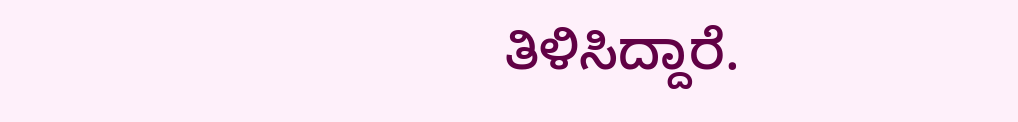ತಿಳಿಸಿದ್ದಾರೆ.